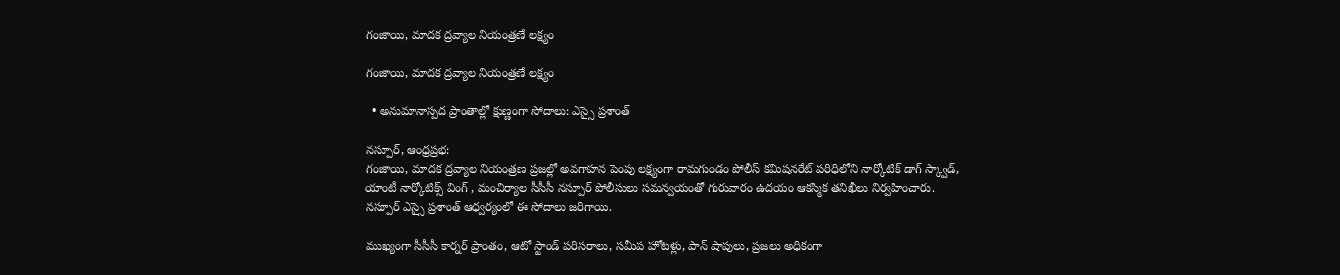గంజాయి, మాదక ద్రవ్యాల నియంత్రణే లక్ష్యం

గంజాయి, మాదక ద్రవ్యాల నియంత్రణే లక్ష్యం

  • అనుమానాస్పద ప్రాంతాల్లో క్షుణ్ణంగా సోదాలు: ఎస్సై ప్రశాంత్

నస్పూర్, ఆంధ్రప్రభ:
గంజాయి, మాదక ద్రవ్యాల నియంత్రణ ప్రజల్లో అవగాహన పెంపు లక్ష్యంగా రామగుండం పోలీస్ కమిషనరేట్ పరిధిలోని నార్కోటిక్ డాగ్ స్క్వాడ్, యాంటీ నార్కోటిక్స్ వింగ్ , మంచిర్యాల సీసీసీ నస్పూర్ పోలీసులు సమన్వయంతో గురువారం ఉదయం ఆకస్మిక తనిఖీలు నిర్వహించారు. నస్పూర్ ఎస్సై ప్రశాంత్ ఆధ్వర్యంలో ఈ సోదాలు జరిగాయి.

ముఖ్యంగా సీసీసీ కార్నర్ ప్రాంతం, ఆటో స్టాండ్ పరిసరాలు, సమీప హోటళ్లు, పాన్ షాపులు, ప్రజలు అధికంగా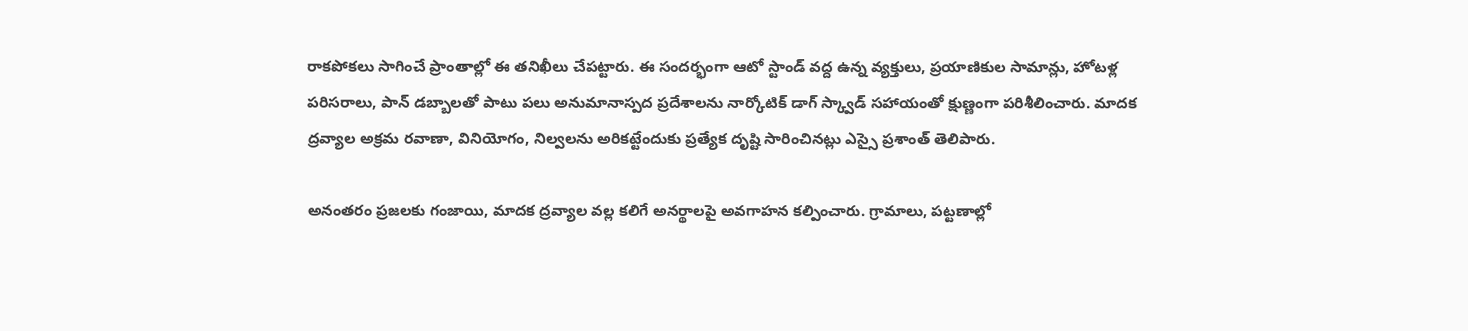రాకపోకలు సాగించే ప్రాంతాల్లో ఈ తనిఖీలు చేపట్టారు. ఈ సందర్భంగా ఆటో స్టాండ్ వద్ద ఉన్న వ్యక్తులు, ప్రయాణికుల సామాన్లు, హోటళ్ల పరిసరాలు, పాన్ డబ్బాలతో పాటు పలు అనుమానాస్పద ప్రదేశాలను నార్కోటిక్ డాగ్ స్క్వాడ్ సహాయంతో క్షుణ్ణంగా పరిశీలించారు. మాదక ద్రవ్యాల అక్రమ రవాణా, వినియోగం, నిల్వలను అరికట్టేందుకు ప్రత్యేక దృష్టి సారించినట్లు ఎస్సై ప్రశాంత్ తెలిపారు.

అనంతరం ప్రజలకు గంజాయి, మాదక ద్రవ్యాల వల్ల కలిగే అనర్థాలపై అవగాహన కల్పించారు. గ్రామాలు, పట్టణాల్లో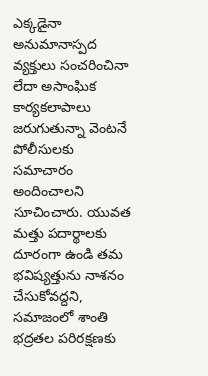ఎక్కడైనా అనుమానాస్పద వ్యక్తులు సంచరించినా లేదా అసాంఘిక కార్యకలాపాలు జరుగుతున్నా వెంటనే పోలీసులకు సమాచారం అందించాలని సూచించారు. యువత మత్తు పదార్థాలకు దూరంగా ఉండి తమ భవిష్యత్తును నాశనం చేసుకోవద్దని, సమాజంలో శాంతి భద్రతల పరిరక్షణకు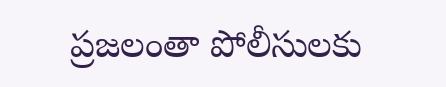ప్రజలంతా పోలీసులకు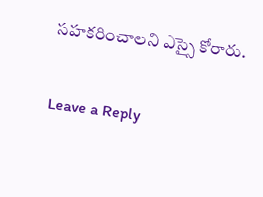సహకరించాలని ఎస్సై కోరారు.

Leave a Reply